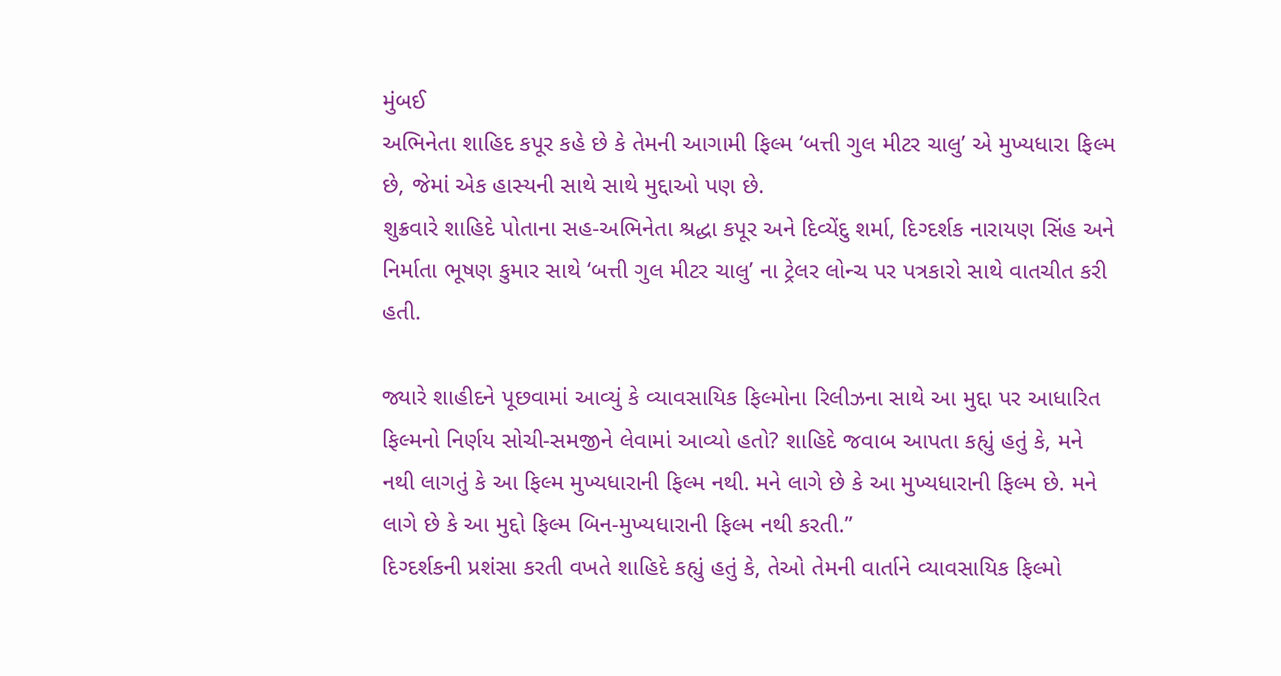મુંબઈ
અભિનેતા શાહિદ કપૂર કહે છે કે તેમની આગામી ફિલ્મ ‘બત્તી ગુલ મીટર ચાલુ’ એ મુખ્યધારા ફિલ્મ છે, જેમાં એક હાસ્યની સાથે સાથે મુદ્દાઓ પણ છે.
શુક્રવારે શાહિદે પોતાના સહ-અભિનેતા શ્રદ્ધા કપૂર અને દિવ્યેંદુ શર્મા, દિગ્દર્શક નારાયણ સિંહ અને નિર્માતા ભૂષણ કુમાર સાથે ‘બત્તી ગુલ મીટર ચાલુ’ ના ટ્રેલર લોન્ચ પર પત્રકારો સાથે વાતચીત કરી હતી.

જ્યારે શાહીદને પૂછવામાં આવ્યું કે વ્યાવસાયિક ફિલ્મોના રિલીઝના સાથે આ મુદ્દા પર આધારિત ફિલ્મનો નિર્ણય સોચી-સમજીને લેવામાં આવ્યો હતો? શાહિદે જવાબ આપતા કહ્યું હતું કે, મને નથી લાગતું કે આ ફિલ્મ મુખ્યધારાની ફિલ્મ નથી. મને લાગે છે કે આ મુખ્યધારાની ફિલ્મ છે. મને લાગે છે કે આ મુદ્દો ફિલ્મ બિન-મુખ્યધારાની ફિલ્મ નથી કરતી.”
દિગ્દર્શકની પ્રશંસા કરતી વખતે શાહિદે કહ્યું હતું કે, તેઓ તેમની વાર્તાને વ્યાવસાયિક ફિલ્મો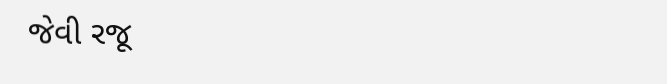જેવી રજૂ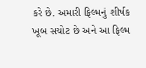કરે છે. અમારી ફિલ્મનું શીર્ષક ખૂબ સચોટ છે અને આ ફિલ્મ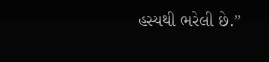હસ્યથી ભરેલી છે.”